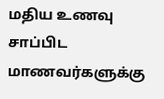மதிய உணவு சாப்பிட மாணவர்களுக்கு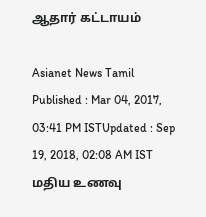ஆதார் கட்டாயம்

Asianet News Tamil
Published : Mar 04, 2017, 03:41 PM ISTUpdated : Sep 19, 2018, 02:08 AM IST
மதிய உணவு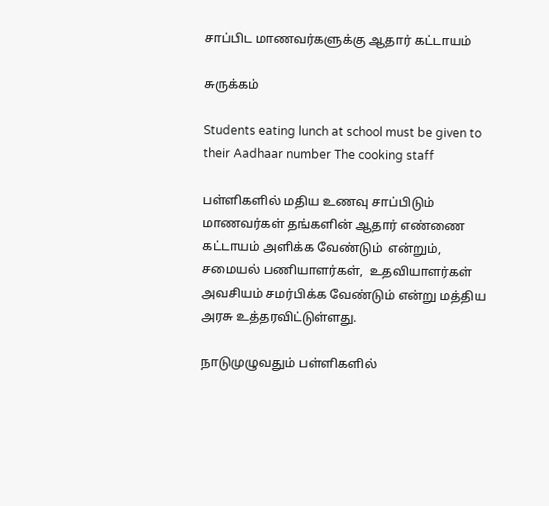சாப்பிட மாணவர்களுக்கு ஆதார் கட்டாயம்

சுருக்கம்

Students eating lunch at school must be given to their Aadhaar number The cooking staff

பள்ளிகளில் மதிய உணவு சாப்பிடும் மாணவர்கள் தங்களின் ஆதார் எண்ணை கட்டாயம் அளிக்க வேண்டும்  என்றும், சமையல் பணியாளர்கள்,  உதவியாளர்கள் அவசியம் சமர்பிக்க வேண்டும் என்று மத்திய அரசு உத்தரவிட்டுள்ளது.

நாடுமுழுவதும் பள்ளிகளில்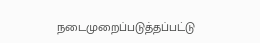நடைமுறைப்படுத்தப்பட்டு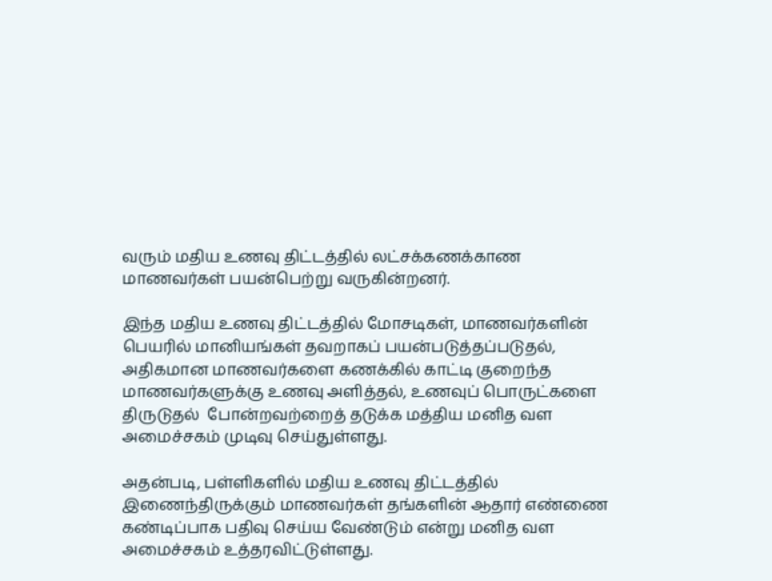வரும் மதிய உணவு திட்டத்தில் லட்சக்கணக்காண மாணவர்கள் பயன்பெற்று வருகின்றனர்.

இந்த மதிய உணவு திட்டத்தில் மோசடிகள், மாணவர்களின் பெயரில் மானியங்கள் தவறாகப் பயன்படுத்தப்படுதல், அதிகமான மாணவர்களை கணக்கில் காட்டி குறைந்த மாணவர்களுக்கு உணவு அளித்தல், உணவுப் பொருட்களை திருடுதல்  போன்றவற்றைத் தடுக்க மத்திய மனித வள அமைச்சகம் முடிவு செய்துள்ளது.

அதன்படி, பள்ளிகளில் மதிய உணவு திட்டத்தில் இணைந்திருக்கும் மாணவர்கள் தங்களின் ஆதார் எண்ணை கண்டிப்பாக பதிவு செய்ய வேண்டும் என்று மனித வள அமைச்சகம் உத்தரவிட்டுள்ளது.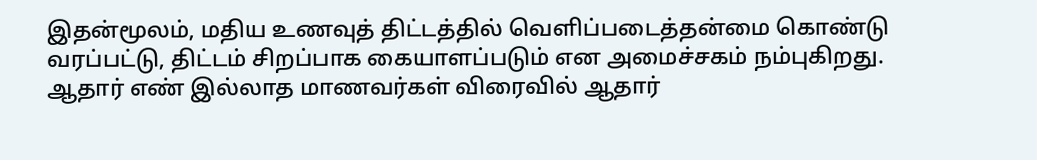இதன்மூலம், மதிய உணவுத் திட்டத்தில் வெளிப்படைத்தன்மை கொண்டு வரப்பட்டு, திட்டம் சிறப்பாக கையாளப்படும் என அமைச்சகம் நம்புகிறது. ஆதார் எண் இல்லாத மாணவர்கள் விரைவில் ஆதார்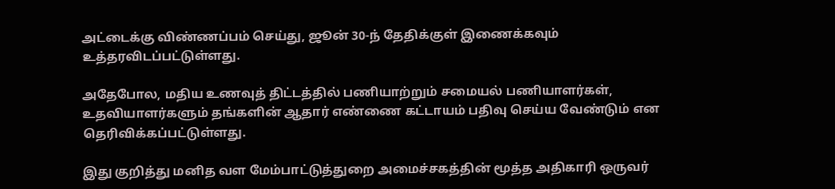அட்டைக்கு விண்ணப்பம் செய்து, ஜூன் 30-ந் தேதிக்குள் இணைக்கவும் உத்தரவிடப்பட்டுள்ளது.

அதேபோல, மதிய உணவுத் திட்டத்தில் பணியாற்றும் சமையல் பணியாளர்கள், உதவியாளர்களும் தங்களின் ஆதார் எண்ணை கட்டாயம் பதிவு செய்ய வேண்டும் என தெரிவிக்கப்பட்டுள்ளது.

இது குறித்து மனித வள மேம்பாட்டுத்துறை அமைச்சகத்தின் மூத்த அதிகாரி ஒருவர்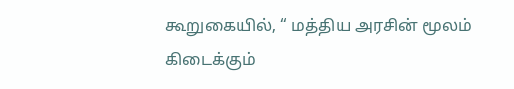கூறுகையில், “ மத்திய அரசின் மூலம் கிடைக்கும்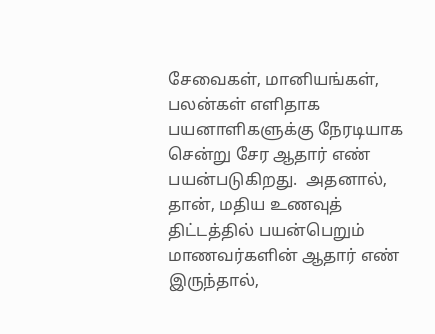சேவைகள், மானியங்கள், பலன்கள் எளிதாக பயனாளிகளுக்கு நேரடியாக சென்று சேர ஆதார் எண் பயன்படுகிறது.  அதனால், தான், மதிய உணவுத் திட்டத்தில் பயன்பெறும் மாணவர்களின் ஆதார் எண் இருந்தால்,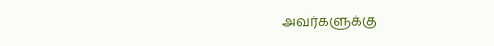அவர்களுக்கு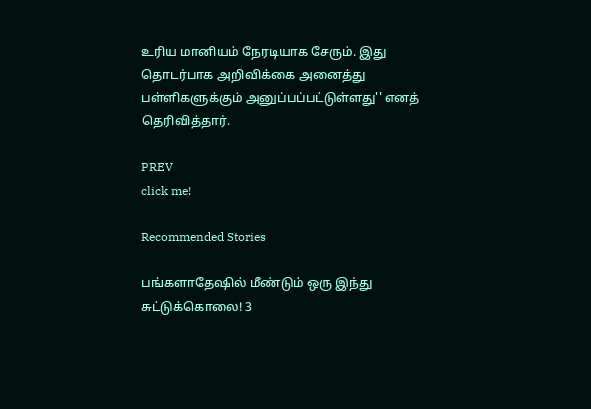உரிய மானியம் நேரடியாக சேரும். இது தொடர்பாக அறிவிக்கை அனைத்து பள்ளிகளுக்கும் அனுப்பப்பட்டுள்ளது'' எனத் தெரிவித்தார்.

PREV
click me!

Recommended Stories

பங்களாதேஷில் மீண்டும் ஒரு இந்து சுட்டுக்கொலை! 3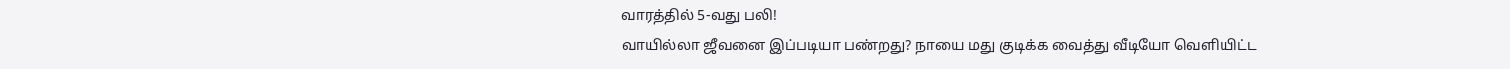வாரத்தில் 5-வது பலி!
வாயில்லா ஜீவனை இப்படியா பண்றது? நாயை மது குடிக்க வைத்து வீடியோ வெளியிட்ட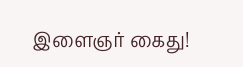இளைஞர் கைது!